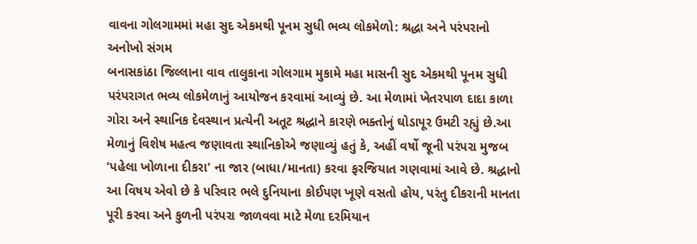વાવના ગોલગામમાં મહા સુદ એકમથી પૂનમ સુધી ભવ્ય લોકમેળો: શ્રદ્ધા અને પરંપરાનો અનોખો સંગમ
બનાસકાંઠા જિલ્લાના વાવ તાલુકાના ગોલગામ મુકામે મહા માસની સુદ એકમથી પૂનમ સુધી પરંપરાગત ભવ્ય લોકમેળાનું આયોજન કરવામાં આવ્યું છે. આ મેળામાં ખેતરપાળ દાદા કાળા ગોરા અને સ્થાનિક દેવસ્થાન પ્રત્યેની અતૂટ શ્રદ્ધાને કારણે ભક્તોનું ઘોડાપૂર ઉમટી રહ્યું છે.આ મેળાનું વિશેષ મહત્વ જણાવતા સ્થાનિકોએ જણાવ્યું હતું કે, અહીં વર્ષો જૂની પરંપરા મુજબ ‘પહેલા ખોળાના દીકરા’ ના જાર (બાધા/માનતા) કરવા ફરજિયાત ગણવામાં આવે છે. શ્રદ્ધાનો આ વિષય એવો છે કે પરિવાર ભલે દુનિયાના કોઈપણ ખૂણે વસતો હોય, પરંતુ દીકરાની માનતા પૂરી કરવા અને કુળની પરંપરા જાળવવા માટે મેળા દરમિયાન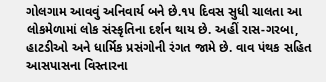ગોલગામ આવવું અનિવાર્ય બને છે.૧૫ દિવસ સુધી ચાલતા આ લોકમેળામાં લોક સંસ્કૃતિના દર્શન થાય છે. અહીં રાસ-ગરબા, હાટડીઓ અને ધાર્મિક પ્રસંગોની રંગત જામે છે. વાવ પંથક સહિત આસપાસના વિસ્તારના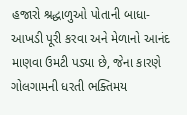હજારો શ્રદ્ધાળુઓ પોતાની બાધા-આખડી પૂરી કરવા અને મેળાનો આનંદ માણવા ઉમટી પડ્યા છે, જેના કારણે ગોલગામની ધરતી ભક્તિમય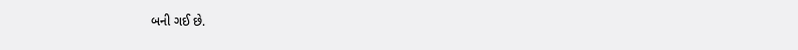બની ગઈ છે.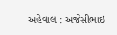અહેવાલ : અજેસીભાઇ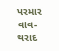પરમાર વાવ-થરાદ